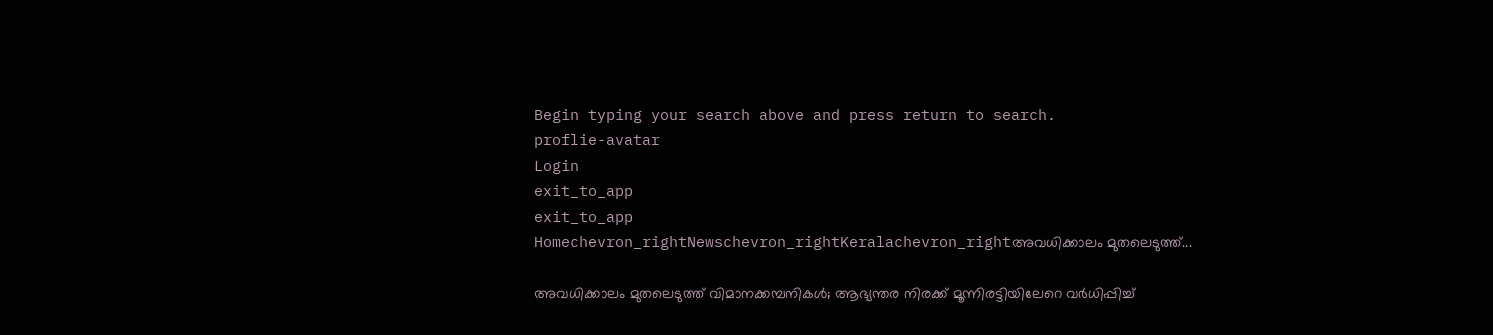Begin typing your search above and press return to search.
proflie-avatar
Login
exit_to_app
exit_to_app
Homechevron_rightNewschevron_rightKeralachevron_rightഅവധിക്കാലം മുതലെടുത്ത്...

അവധിക്കാലം മുതലെടുത്ത് വിമാനക്കമ്പനികൾ; ആഭ്യന്തര നിരക്ക് മൂന്നിരട്ടിയിലേറെ വർധിപ്പിച്ച്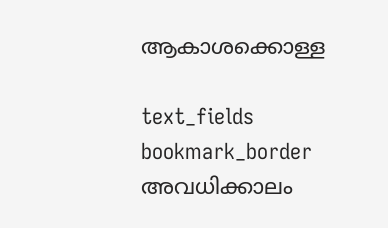ആകാശക്കൊള്ള

text_fields
bookmark_border
അവധിക്കാലം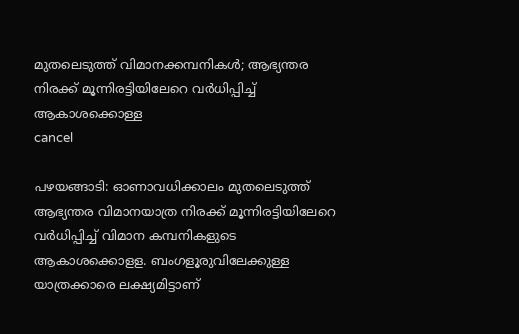മുതലെടുത്ത് വിമാനക്കമ്പനികൾ; ആഭ്യന്തര നിരക്ക് മൂന്നിരട്ടിയിലേറെ വർധിപ്പിച്ച് ആകാശക്കൊള്ള
cancel

പഴയങ്ങാടി: ഓണാവധിക്കാലം മുതലെടുത്ത് ആഭ്യന്തര വിമാനയാത്ര നിരക്ക് മൂന്നിരട്ടിയിലേറെ വർധിപ്പിച്ച് വിമാന കമ്പനികളുടെ ആകാശക്കൊളള. ബംഗളൂരുവിലേക്കുള്ള യാത്രക്കാരെ ലക്ഷ്യമിട്ടാണ്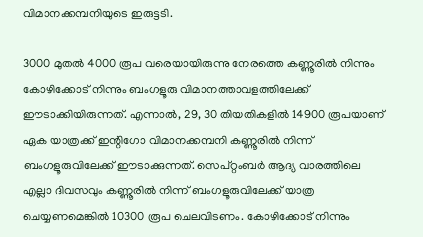വിമാനക്കമ്പനിയുടെ ഇരുട്ടടി.

3000 മുതൽ 4000 രൂപ വരെയായിരുന്നു നേരത്തെ കണ്ണൂരിൽ നിന്നും കോഴിക്കോട് നിന്നും ബംഗളൂരു വിമാനത്താവളത്തിലേക്ക് ഈടാക്കിയിരുന്നത്. എന്നാൽ, 29, 30 തിയതികളിൽ 14900 രൂപയാണ് ഏക യാത്രക്ക് ഇന്റിഗോ വിമാനക്കമ്പനി കണ്ണൂരിൽ നിന്ന് ബംഗളൂരുവിലേക്ക് ഈടാക്കുന്നത്. സെപ്റ്റംബർ ആദ്യ വാരത്തിലെ എല്ലാ ദിവസവും കണ്ണൂരിൽ നിന്ന് ബംഗളൂരുവിലേക്ക് യാത്ര ചെയ്യണമെങ്കിൽ 10300 രൂപ ചെലവിടണം. കോഴിക്കോട് നിന്നും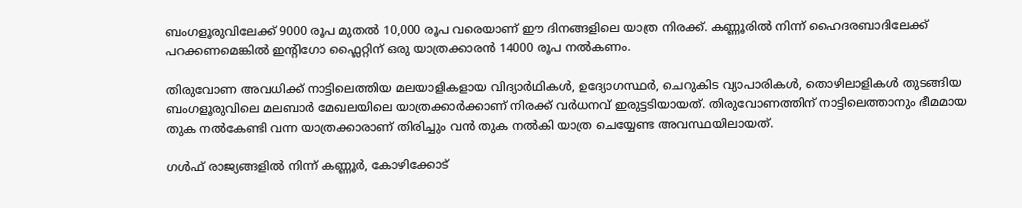ബംഗളൂരുവിലേക്ക് 9000 രൂപ മുതൽ 10,000 രൂപ വരെയാണ് ഈ ദിനങ്ങളിലെ യാത്ര നിരക്ക്. കണ്ണൂരിൽ നിന്ന് ഹൈദരബാദിലേക്ക് പറക്കണമെങ്കിൽ ഇന്റിഗോ ഫ്ലൈറ്റിന് ഒരു യാത്രക്കാരൻ 14000 രൂപ നൽകണം.

തിരുവോണ അവധിക്ക് നാട്ടിലെത്തിയ മലയാളികളായ വിദ്യാർഥികൾ, ഉദ്യോഗസ്ഥർ, ചെറുകിട വ്യാപാരികൾ, തൊഴിലാളികൾ തുടങ്ങിയ ബംഗളൂരുവിലെ മലബാർ മേഖലയിലെ യാത്രക്കാർക്കാണ് നിരക്ക് വർധനവ് ഇരുട്ടടിയായത്. തിരുവോണത്തിന് നാട്ടിലെത്താനും ഭീമമായ തുക നൽകേണ്ടി വന്ന യാത്രക്കാരാണ് തിരിച്ചും വൻ തുക നൽകി യാത്ര ചെയ്യേണ്ട അവസ്ഥയിലായത്.

ഗൾഫ് രാജ്യങ്ങളിൽ നിന്ന് കണ്ണൂർ, കോഴിക്കോട്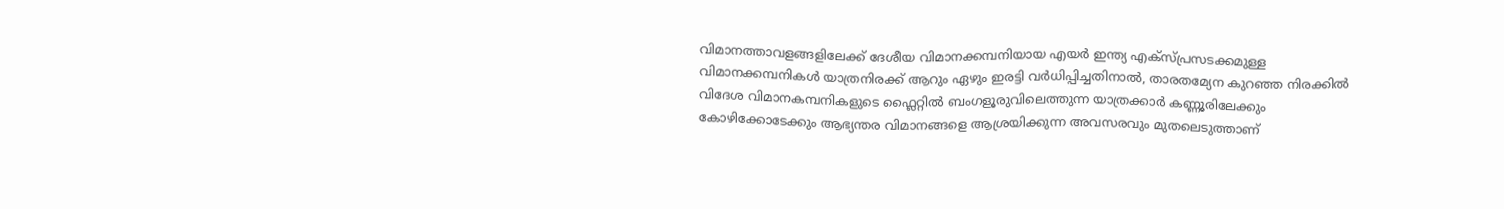വിമാനത്താവളങ്ങളിലേക്ക് ദേശീയ വിമാനക്കമ്പനിയായ എയർ ഇന്ത്യ എക്സ്പ്രസടക്കമുള്ള വിമാനക്കമ്പനികൾ യാത്രനിരക്ക് ആറും ഏഴും ഇരട്ടി വർധിപ്പിച്ചതിനാൽ, താരതമ്യേന കുറഞ്ഞ നിരക്കിൽ വിദേശ വിമാനകമ്പനികളുടെ ഫ്ലൈറ്റിൽ ബംഗളൂരുവിലെത്തുന്ന യാത്രക്കാർ കണ്ണൂരിലേക്കും കോഴിക്കോടേക്കും ആഭ്യന്തര വിമാനങ്ങളെ ആശ്രയിക്കുന്ന അവസരവും മുതലെടുത്താണ്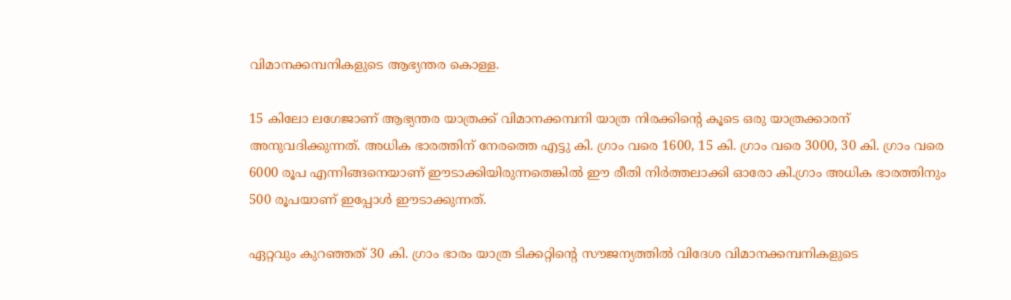വിമാനക്കമ്പനികളുടെ ആഭ്യന്തര കൊള്ള.

15 കിലോ ലഗേജാണ് ആഭ്യന്തര യാത്രക്ക് വിമാനക്കമ്പനി യാത്ര നിരക്കിന്റെ കൂടെ ഒരു യാത്രക്കാരന് അനുവദിക്കുന്നത്. അധിക ഭാരത്തിന് നേരത്തെ എട്ടു കി. ഗ്രാം വരെ 1600, 15 കി. ഗ്രാം വരെ 3000, 30 കി. ഗ്രാം വരെ 6000 രൂപ എന്നിങ്ങനെയാണ് ഈടാക്കിയിരുന്നതെങ്കിൽ ഈ രീതി നിർത്തലാക്കി ഓരോ കി.ഗ്രാം അധിക ഭാരത്തിനും 500 രൂപയാണ് ഇപ്പോൾ ഈടാക്കുന്നത്.

ഏറ്റവും കുറഞ്ഞത് 30 കി. ഗ്രാം ഭാരം യാത്ര ടിക്കറ്റിന്റെ സൗജന്യത്തിൽ വിദേശ വിമാനക്കമ്പനികളുടെ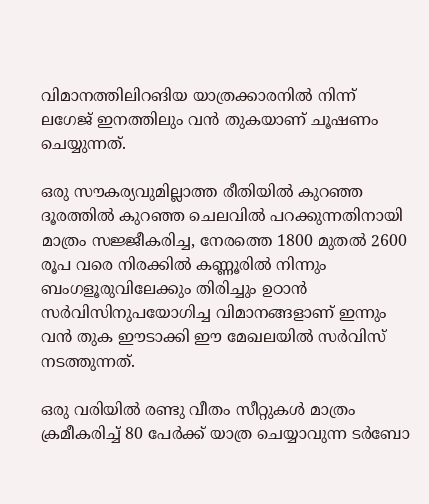വിമാനത്തിലിറങിയ യാത്രക്കാരനിൽ നിന്ന് ലഗേജ് ഇനത്തിലും വൻ തുകയാണ് ചൂഷണം ചെയ്യുന്നത്.

ഒരു സൗകര്യവുമില്ലാത്ത രീതിയിൽ കുറഞ്ഞ ദൂരത്തിൽ കുറഞ്ഞ ചെലവിൽ പറക്കുന്നതിനായി മാത്രം സജ്ജീകരിച്ച, നേരത്തെ 1800 മുതൽ 2600 രൂപ വരെ നിരക്കിൽ കണ്ണൂരിൽ നിന്നും ബംഗളൂരുവിലേക്കും തിരിച്ചും ഉഠാൻ സർവിസിനുപയോഗിച്ച വിമാനങ്ങളാണ് ഇന്നും വൻ തുക ഈടാക്കി ഈ മേഖലയിൽ സർവിസ് നടത്തുന്നത്.

ഒരു വരിയിൽ രണ്ടു വീതം സീറ്റുകൾ മാത്രം ക്രമീകരിച്ച് 80 പേർക്ക് യാത്ര ചെയ്യാവുന്ന ടർബോ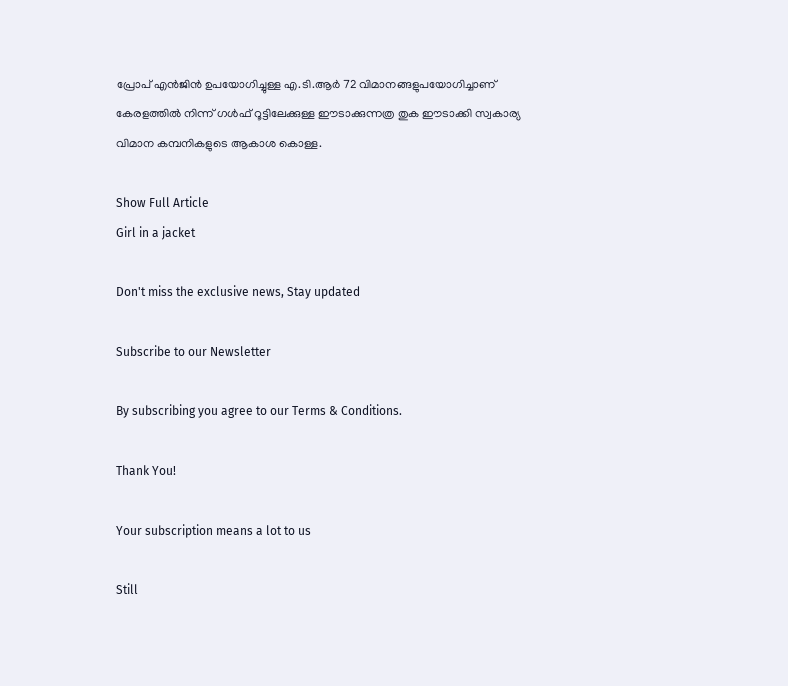പ്രോപ് എൻജിൻ ഉപയോഗിച്ചുള്ള എ.ടി.ആർ 72 വിമാനങ്ങളുപയോഗിച്ചാണ് കേരളത്തിൽ നിന്ന് ഗൾഫ് റൂട്ടിലേക്കുള്ള ഈടാക്കുന്നത്ര തുക ഈടാക്കി സ്വകാര്യ വിമാന കമ്പനികളുടെ ആകാശ കൊള്ള.

Show Full Article
Girl in a jacket

Don't miss the exclusive news, Stay updated

Subscribe to our Newsletter

By subscribing you agree to our Terms & Conditions.

Thank You!

Your subscription means a lot to us

Still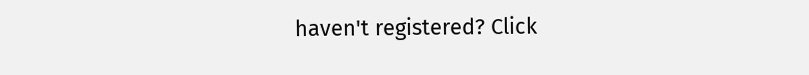haven't registered? Click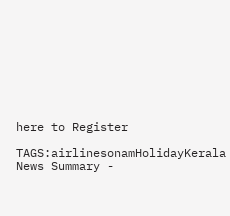here to Register

TAGS:airlinesonamHolidayKerala
News Summary -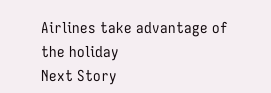Airlines take advantage of the holiday
Next Story